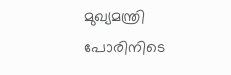മുഖ്യമന്ത്രി പോരിനിടെ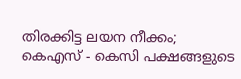തിരക്കിട്ട ലയന നീക്കം; കെഎസ് - കെസി പക്ഷങ്ങളുടെ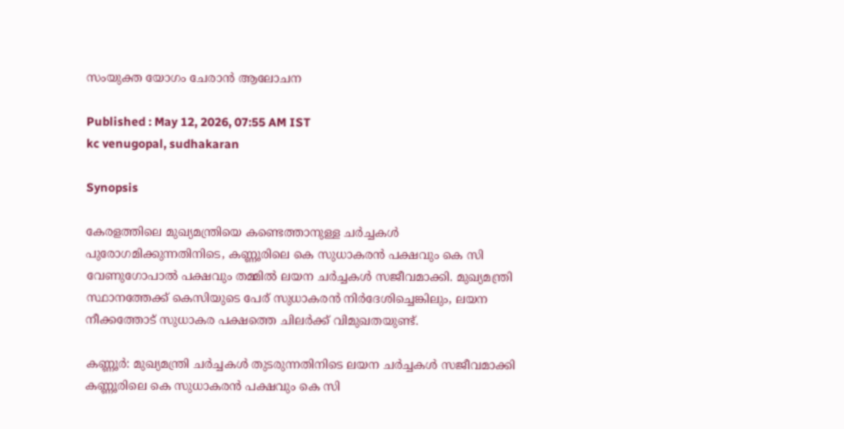സംയുക്ത യോഗം ചേരാൻ ആലോചന

Published : May 12, 2026, 07:55 AM IST
kc venugopal, sudhakaran

Synopsis

കേരളത്തിലെ മുഖ്യമന്ത്രിയെ കണ്ടെത്താനുള്ള ചർച്ചകൾ പുരോഗമിക്കുന്നതിനിടെ, കണ്ണൂരിലെ കെ സുധാകരൻ പക്ഷവും കെ സി വേണുഗോപാൽ പക്ഷവും തമ്മിൽ ലയന ചർച്ചകൾ സജീവമാക്കി. മുഖ്യമന്ത്രി സ്ഥാനത്തേക്ക് കെസിയുടെ പേര് സുധാകരൻ നിർദേശിച്ചെങ്കിലും, ലയന നീക്കത്തോട് സുധാകര പക്ഷത്തെ ചിലർക്ക് വിമുഖതയുണ്ട്.

കണ്ണൂർ: മുഖ്യമന്ത്രി ചർച്ചകൾ തുടരുന്നതിനിടെ ലയന ചർച്ചകൾ സജീവമാക്കി കണ്ണൂരിലെ കെ സുധാകരൻ പക്ഷവും കെ സി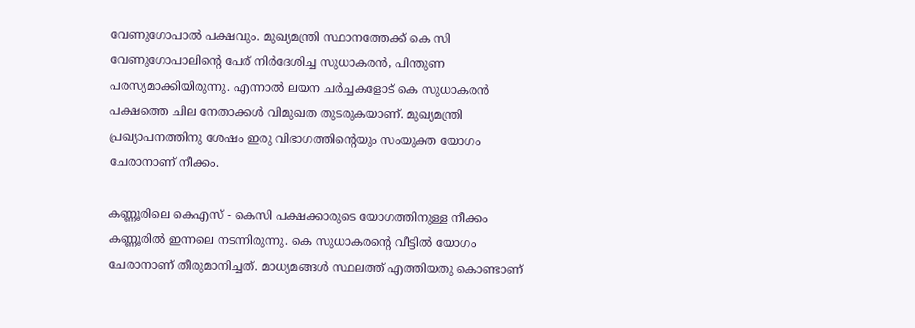വേണുഗോപാൽ പക്ഷവും. മുഖ്യമന്ത്രി സ്ഥാനത്തേക്ക് കെ സി വേണുഗോപാലിന്റെ പേര് നിർദേശിച്ച സുധാകരൻ, പിന്തുണ പരസ്യമാക്കിയിരുന്നു. എന്നാൽ ലയന ചർച്ചകളോട് കെ സുധാകരൻ പക്ഷത്തെ ചില നേതാക്കൾ വിമുഖത തുടരുകയാണ്. മുഖ്യമന്ത്രി പ്രഖ്യാപനത്തിനു ശേഷം ഇരു വിഭാഗത്തിന്‍റെയും സംയുക്ത യോഗം ചേരാനാണ് നീക്കം.

കണ്ണൂരിലെ കെഎസ് - കെസി പക്ഷക്കാരുടെ യോഗത്തിനുള്ള നീക്കം കണ്ണൂരിൽ ഇന്നലെ നടന്നിരുന്നു. കെ സുധാകരന്‍റെ വീട്ടിൽ യോഗം ചേരാനാണ് തീരുമാനിച്ചത്. മാധ്യമങ്ങൾ സ്ഥലത്ത് എത്തിയതു കൊണ്ടാണ്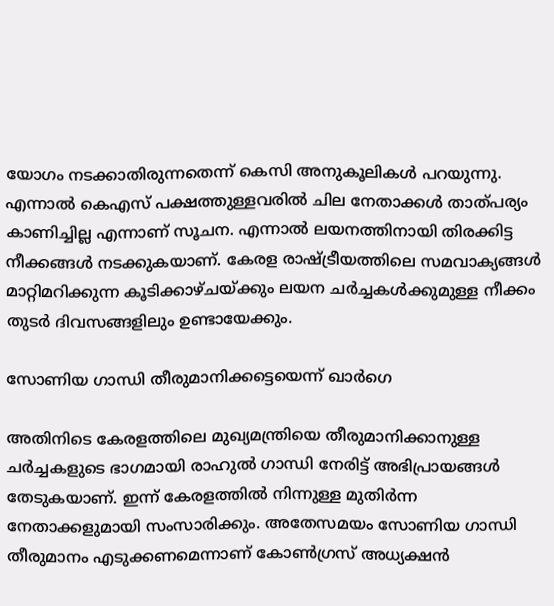യോഗം നടക്കാതിരുന്നതെന്ന് കെസി അനുകൂലികൾ പറയുന്നു. എന്നാൽ കെഎസ് പക്ഷത്തുള്ളവരിൽ ചില നേതാക്കൾ താത്പര്യം കാണിച്ചില്ല എന്നാണ് സൂചന. എന്നാൽ ലയനത്തിനായി തിരക്കിട്ട നീക്കങ്ങൾ നടക്കുകയാണ്. കേരള രാഷ്ട്രീയത്തിലെ സമവാക്യങ്ങൾ മാറ്റിമറിക്കുന്ന കൂടിക്കാഴ്ചയ്ക്കും ലയന ചർച്ചകൾക്കുമുള്ള നീക്കം തുടർ ദിവസങ്ങളിലും ഉണ്ടായേക്കും.

സോണിയ ഗാന്ധി തീരുമാനിക്കട്ടെയെന്ന് ഖാർഗെ

അതിനിടെ കേരളത്തിലെ മുഖ്യമന്ത്രിയെ തീരുമാനിക്കാനുള്ള ചർച്ചകളുടെ ഭാഗമായി രാഹുൽ ഗാന്ധി നേരിട്ട് അഭിപ്രായങ്ങൾ തേടുകയാണ്. ഇന്ന് കേരളത്തിൽ നിന്നുള്ള മുതിർന്ന നേതാക്കളുമായി സംസാരിക്കും. അതേസമയം സോണിയ ഗാന്ധി തീരുമാനം എടുക്കണമെന്നാണ് കോൺഗ്രസ് അധ്യക്ഷൻ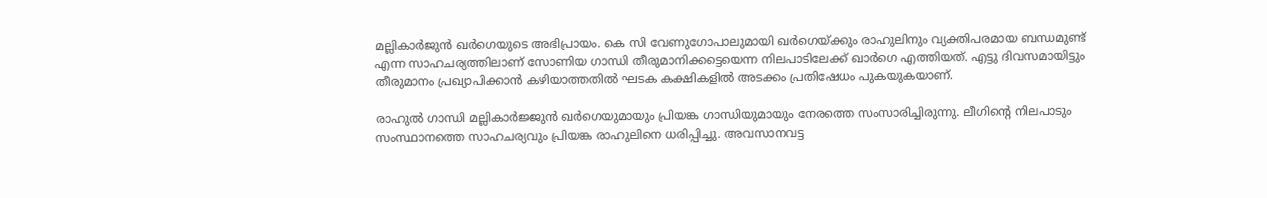മല്ലികാർജുൻ ഖർഗെയുടെ അഭിപ്രായം. കെ സി വേണുഗോപാലുമായി ഖർഗെയ്ക്കും രാഹുലിനും വ്യക്തിപരമായ ബന്ധമുണ്ട് എന്ന സാഹചര്യത്തിലാണ് സോണിയ ഗാന്ധി തീരുമാനിക്കട്ടെയെന്ന നിലപാടിലേക്ക് ഖാർഗെ എത്തിയത്. എട്ടു ദിവസമായിട്ടും തീരുമാനം പ്രഖ്യാപിക്കാൻ കഴിയാത്തതിൽ ഘടക കക്ഷികളിൽ അടക്കം പ്രതിഷേധം പുകയുകയാണ്.

രാഹുല്‍ ഗാന്ധി മല്ലികാര്‍ജ്ജുന്‍ ഖര്‍ഗെയുമായും പ്രിയങ്ക ഗാന്ധിയുമായും നേരത്തെ സംസാരിച്ചിരുന്നു. ലീഗിന്‍റെ നിലപാടും സംസ്ഥാനത്തെ സാഹചര്യവും പ്രിയങ്ക രാഹുലിനെ ധരിപ്പിച്ചു. അവസാനവട്ട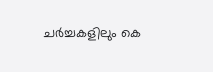ചര്‍ച്ചകളിലും കെ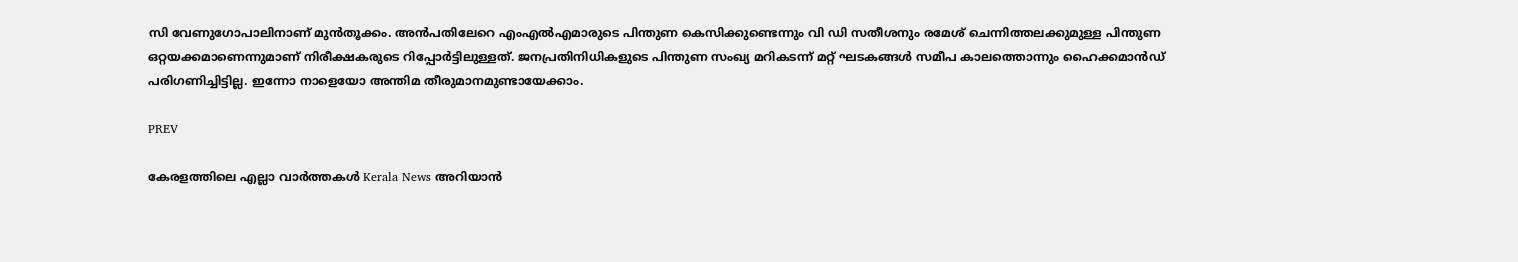സി വേണുഗോപാലിനാണ് മുന്‍തൂക്കം. അന്‍പതിലേറെ എംഎല്‍എമാരുടെ പിന്തുണ കെസിക്കുണ്ടെന്നും വി ഡി സതീശനും രമേശ് ചെന്നിത്തലക്കുമുള്ള പിന്തുണ ഒറ്റയക്കമാണെന്നുമാണ് നിരീക്ഷകരുടെ റിപ്പോര്‍ട്ടിലുള്ളത്. ജനപ്രതിനിധികളുടെ പിന്തുണ സംഖ്യ മറികടന്ന് മറ്റ് ഘടകങ്ങള്‍ സമീപ കാലത്തൊന്നും ഹൈക്കമാന്‍ഡ് പരിഗണിച്ചിട്ടില്ല. ഇന്നോ നാളെയോ അന്തിമ തീരുമാനമുണ്ടായേക്കാം.

PREV

കേരളത്തിലെ എല്ലാ വാർത്തകൾ Kerala News അറിയാൻ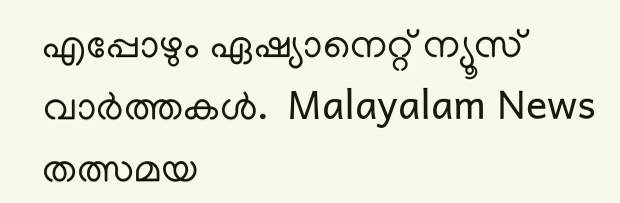എപ്പോഴും ഏഷ്യാനെറ്റ് ന്യൂസ് വാർത്തകൾ.  Malayalam News   തത്സമയ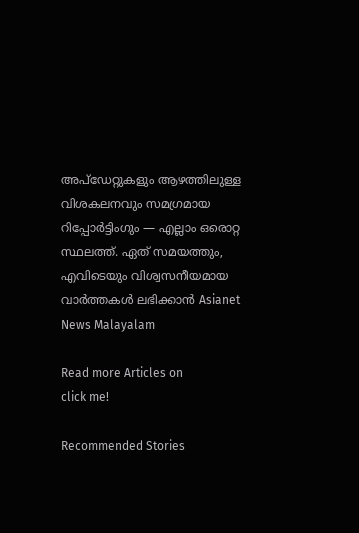അപ്‌ഡേറ്റുകളും ആഴത്തിലുള്ള വിശകലനവും സമഗ്രമായ റിപ്പോർട്ടിംഗും — എല്ലാം ഒരൊറ്റ സ്ഥലത്ത്. ഏത് സമയത്തും, എവിടെയും വിശ്വസനീയമായ വാർത്തകൾ ലഭിക്കാൻ Asianet News Malayalam

Read more Articles on
click me!

Recommended Stories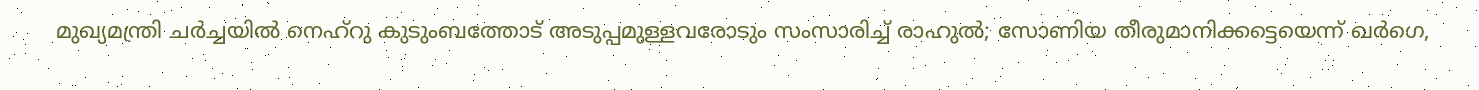മുഖ്യമന്ത്രി ചർച്ചയിൽ നെഹ്റു കുടുംബത്തോട് അടുപ്പമുള്ളവരോടും സംസാരിച്ച് രാഹുൽ; സോണിയ തീരുമാനിക്കട്ടെയെന്ന് ഖർഗെ,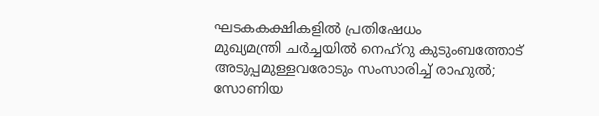ഘടകകക്ഷികളിൽ പ്രതിഷേധം
മുഖ്യമന്ത്രി ചർച്ചയിൽ നെഹ്റു കുടുംബത്തോട് അടുപ്പമുള്ളവരോടും സംസാരിച്ച് രാഹുൽ; സോണിയ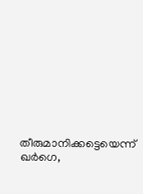തീരുമാനിക്കട്ടെയെന്ന് ഖർഗെ,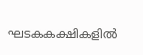ഘടകകക്ഷികളിൽ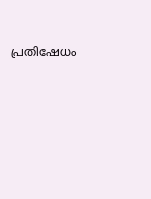പ്രതിഷേധം